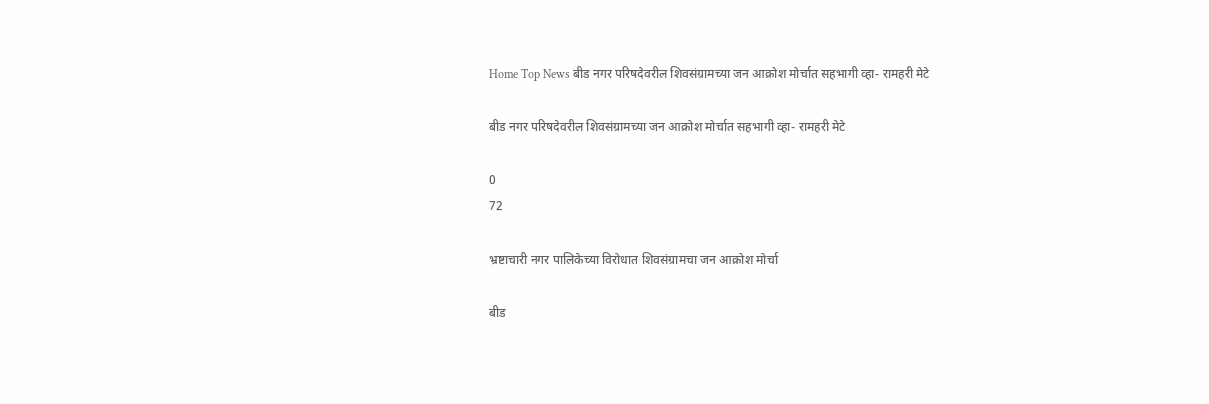Home Top News बीड नगर परिषदेवरील शिवसंग्रामच्या जन आक्रोश मोर्चात सहभागी व्हा- रामहरी मेटे

बीड नगर परिषदेवरील शिवसंग्रामच्या जन आक्रोश मोर्चात सहभागी व्हा- रामहरी मेटे

0
72

भ्रष्टाचारी नगर पालिकेच्या विरोधात शिवसंग्रामचा जन आक्रोश मोर्चा

बीड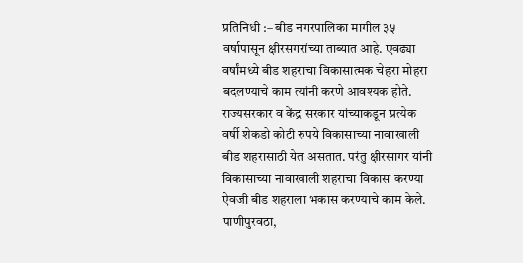प्रतिनिधी :– बीड नगरपालिका मागील ३५ वर्षापासून क्षीरसगरांच्या ताब्यात आहे. एवढ्या वर्षांमध्ये बीड शहराचा विकासात्मक चेहरा मोहरा बदलण्याचे काम त्यांनी करणे आवश्यक होते. राज्यसरकार व केंद्र सरकार यांच्याकडून प्रत्येक वर्षी शेकडो कोटी रुपये विकासाच्या नावाखाली बीड शहरासाठी येत असतात. परंतु क्षीरसागर यांनी विकासाच्या नावाखाली शहराचा विकास करण्या ऐवजी बीड शहराला भकास करण्याचे काम केले. पाणीपुरवठा,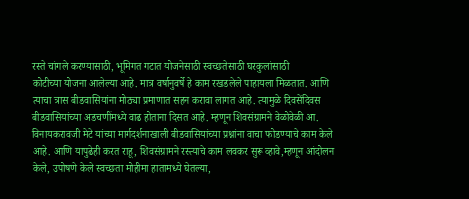रस्ते चांगले करण्यासाठी, भूमिगत गटात योजनेसाठी स्वच्छतेसाठी घरकुलांसाठी
कोटीच्या योजना आलेल्या आहे. मात्र वर्षानुवर्षे हे काम रखडलेले पाहायला मिळतात. आणि त्याचा त्रास बीडवासियांना मोठ्या प्रमाणात सहन करावा लागत आहे. त्यामुळे दिवसेंदिवस बीडवासियांच्या अडचणींमध्ये वाढ होताना दिसत आहे. म्हणून शिवसंग्रामने वेळोवेळी आ. विनायकरावजी मेटे यांच्या मार्गदर्शनाखाली बीडवासियांच्या प्रश्नांना वाचा फोडण्याचे काम केले आहे. आणि यापुढेही करत राहू, शिवसंग्रामने रस्त्याचे काम लवकर सुरू व्हावे,म्हणून आंदोलन केले, उपोषणे केले स्वच्छता मोहीमा हातामध्ये घेतल्या,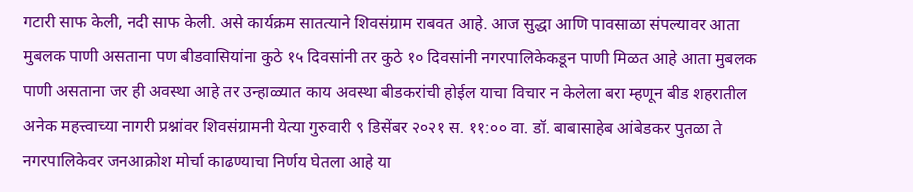गटारी साफ केली, नदी साफ केली. असे कार्यक्रम सातत्याने शिवसंग्राम राबवत आहे. आज सुद्धा आणि पावसाळा संपल्यावर आता मुबलक पाणी असताना पण बीडवासियांना कुठे १५ दिवसांनी तर कुठे १० दिवसांनी नगरपालिकेकडून पाणी मिळत आहे आता मुबलक पाणी असताना जर ही अवस्था आहे तर उन्हाळ्यात काय अवस्था बीडकरांची होईल याचा विचार न केलेला बरा म्हणून बीड शहरातील अनेक महत्त्वाच्या नागरी प्रश्नांवर शिवसंग्रामनी येत्या गुरुवारी ९ डिसेंबर २०२१ स. ११:०० वा. डॉ. बाबासाहेब आंबेडकर पुतळा ते नगरपालिकेवर जनआक्रोश मोर्चा काढण्याचा निर्णय घेतला आहे या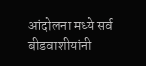आंदोलना मध्ये सर्व बीडवाशीयांनी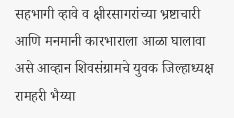सहभागी व्हावे व क्षीरसागरांच्या भ्रष्टाचारी आणि मनमानी कारभाराला आळा घालावा असे आव्हान शिवसंग्रामचे युवक जिल्हाध्यक्ष रामहरी भैय्या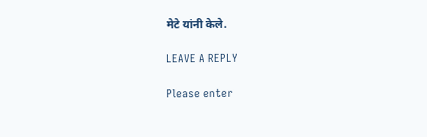मेटे यांनी केले.

LEAVE A REPLY

Please enter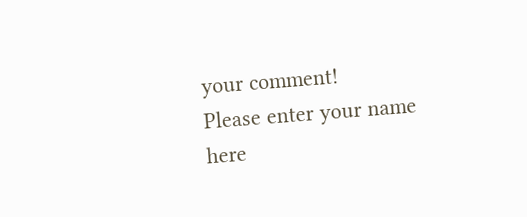your comment!
Please enter your name here